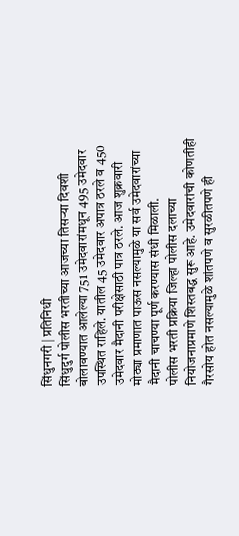सिंधुनगरी | प्रतिनिधी
सिंधुदुर्ग पोलीस भरतीच्या आजच्या तिसऱ्या दिवशी बोलावण्यात आलेल्या 751 उमेदवारांमधून 495 उमेदवार उपस्थित राहिले. यातील 45 उमेदवार अपात्र ठरले व 450 उमेदवार मैदानी परीक्षेसाठी पात्र ठरले. आज शुक्रवारी मोठ्या प्रमाणात पाऊस नसल्यामुळे या सर्व उमेदवारांच्या मैदानी चाचण्या पूर्ण करण्यास संधी मिळाली.
पोलीस भरती प्रक्रिया जिल्हा पोलीस दलाच्या नियोजनाप्रमाणे शिस्तबद्ध सुरू आहे. उमेदवारांची कोणतीही गैरसोय होत नसल्यामुळे शांतपणे व सुरळीतपणे ही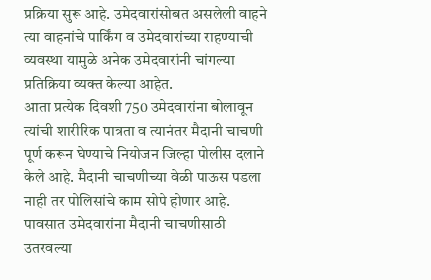प्रक्रिया सुरू आहे. उमेदवारांसोबत असलेली वाहने त्या वाहनांचे पार्किंग व उमेदवारांच्या राहण्याची व्यवस्था यामुळे अनेक उमेदवारांनी चांगल्या प्रतिक्रिया व्यक्त केल्या आहेत.
आता प्रत्येक दिवशी 750 उमेदवारांना बोलावून त्यांची शारीरिक पात्रता व त्यानंतर मैदानी चाचणी पूर्ण करून घेण्याचे नियोजन जिल्हा पोलीस दलाने केले आहे. मैदानी चाचणीच्या वेळी पाऊस पडला नाही तर पोलिसांचे काम सोपे होणार आहे. पावसात उमेदवारांना मैदानी चाचणीसाठी उतरवल्या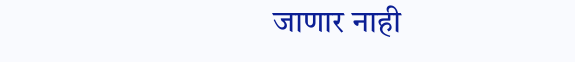जाणार नाही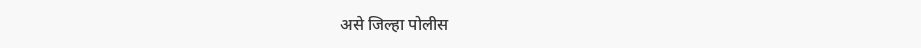असे जिल्हा पोलीस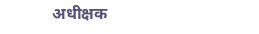अधीक्षक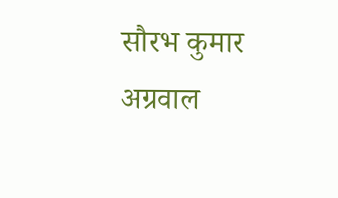सौरभ कुमार अग्रवाल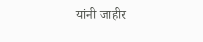यांनी जाहीर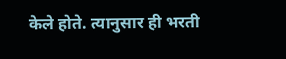केले होते. त्यानुसार ही भरती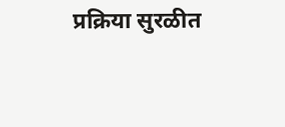प्रक्रिया सुरळीत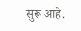सुरू आहे.